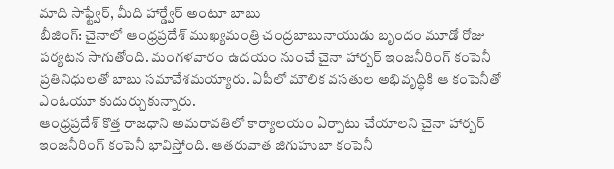మాది సాఫ్ట్వేర్, మీది హార్డ్వేర్ అంటూ బాబు
బీజింగ్: చైనాలో ఆంధ్రప్రదేశ్ ముఖ్యమంత్రి చంద్రబాబునాయుడు బృందం మూడో రోజు పర్యటన సాగుతోంది. మంగళవారం ఉదయం నుంచే చైనా హార్బర్ ఇంజనీరింగ్ కంపెనీ ప్రతినిధులతో బాబు సమావేశమయ్యారు. ఏపీలో మౌలిక వసతుల అభివృద్ధికి ఆ కంపెనీతో ఎంఓయూ కుదుర్చుకున్నారు.
ఆంధ్రప్రదేశ్ కొత్త రాజధాని అమరావతిలో కార్యాలయం ఏర్పాటు చేయాలని చైనా హార్బర్ ఇంజనీరింగ్ కంపెనీ భావిస్తోంది. ఆతరువాత జిగుహుబా కంపెనీ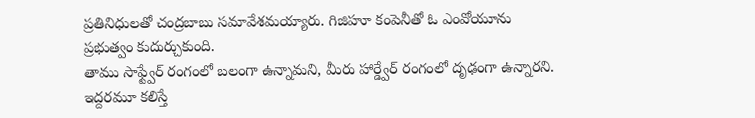ప్రతినిధులతో చంద్రబాబు సమావేశమయ్యారు. గిజిహూ కంపెనీతో ఓ ఎంవోయూను ప్రభుత్వం కుదుర్చుకుంది.
తాము సాఫ్ట్వేర్ రంగంలో బలంగా ఉన్నామని, మీరు హార్డ్వేర్ రంగంలో దృఢంగా ఉన్నారని. ఇద్దరమూ కలిస్తే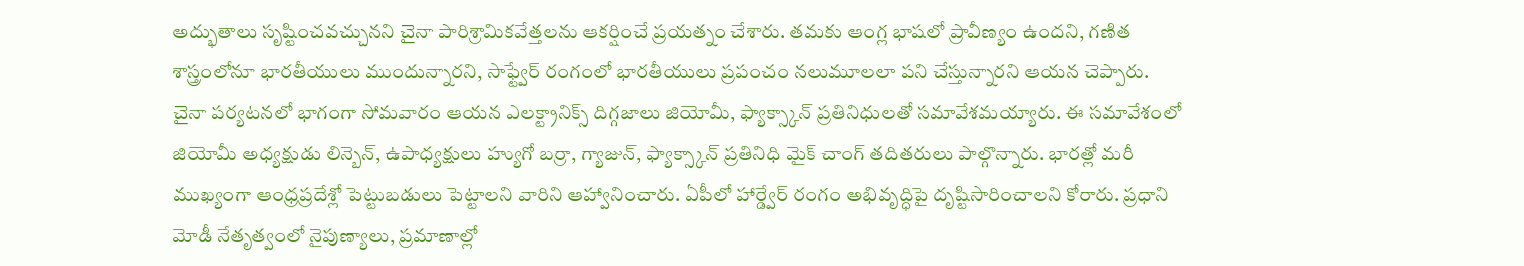అద్భుతాలు సృష్టించవచ్చునని చైనా పారిశ్రామికవేత్తలను ఆకర్షించే ప్రయత్నం చేశారు. తమకు ఆంగ్ల భాషలో ప్రావీణ్యం ఉందని, గణిత శాస్త్రంలోనూ భారతీయులు ముందున్నారని, సాఫ్ట్వేర్ రంగంలో భారతీయులు ప్రపంచం నలుమూలలా పని చేస్తున్నారని ఆయన చెప్పారు.
చైనా పర్యటనలో భాగంగా సోమవారం ఆయన ఎలక్ట్రానిక్స్ దిగ్గజాలు జియోమీ, ఫ్యాక్స్కాన్ ప్రతినిధులతో సమావేశమయ్యారు. ఈ సమావేశంలో జియోమీ అధ్యక్షుడు లిన్బెన్, ఉపాధ్యక్షులు హ్యుగో బర్రా, గ్యాజున్, ఫ్యాక్స్కాన్ ప్రతినిధి మైక్ చాంగ్ తదితరులు పాల్గొన్నారు. భారత్లో మరీ ముఖ్యంగా ఆంధ్రప్రదేశ్లో పెట్టుబడులు పెట్టాలని వారిని ఆహ్వానించారు. ఏపీలో హార్డ్వేర్ రంగం అభివృద్ధిపై దృష్టిసారించాలని కోరారు. ప్రధాని మోడీ నేతృత్వంలో నైపుణ్యాలు, ప్రమాణాల్లో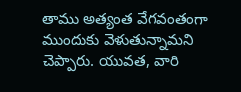తాము అత్యంత వేగవంతంగా ముందుకు వెళుతున్నామని చెప్పారు. యువత, వారి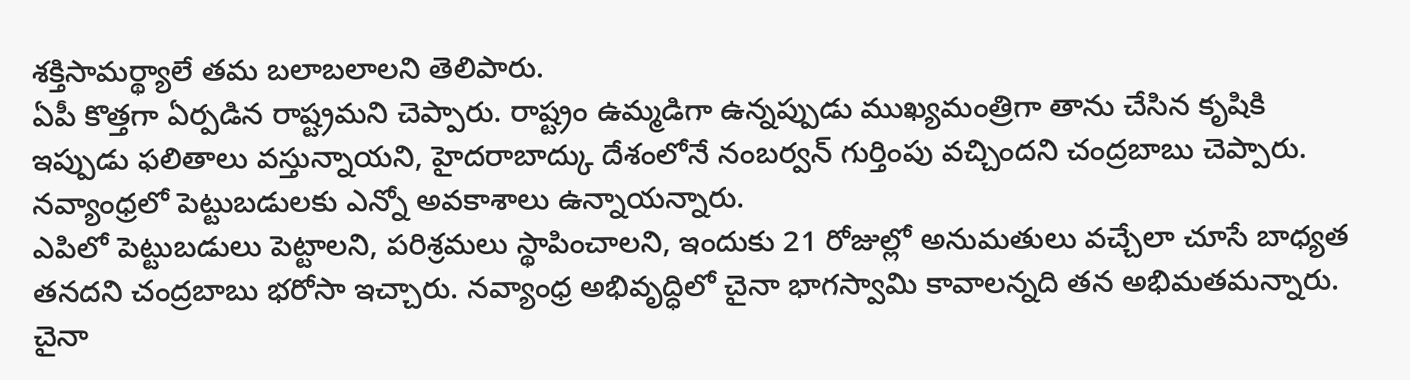శక్తిసామర్థ్యాలే తమ బలాబలాలని తెలిపారు.
ఏపీ కొత్తగా ఏర్పడిన రాష్ట్రమని చెప్పారు. రాష్ట్రం ఉమ్మడిగా ఉన్నప్పుడు ముఖ్యమంత్రిగా తాను చేసిన కృషికి ఇప్పుడు ఫలితాలు వస్తున్నాయని, హైదరాబాద్కు దేశంలోనే నంబర్వన్ గుర్తింపు వచ్చిందని చంద్రబాబు చెప్పారు. నవ్యాంధ్రలో పెట్టుబడులకు ఎన్నో అవకాశాలు ఉన్నాయన్నారు.
ఎపిలో పెట్టుబడులు పెట్టాలని, పరిశ్రమలు స్థాపించాలని, ఇందుకు 21 రోజుల్లో అనుమతులు వచ్చేలా చూసే బాధ్యత తనదని చంద్రబాబు భరోసా ఇచ్చారు. నవ్యాంధ్ర అభివృద్ధిలో చైనా భాగస్వామి కావాలన్నది తన అభిమతమన్నారు. చైనా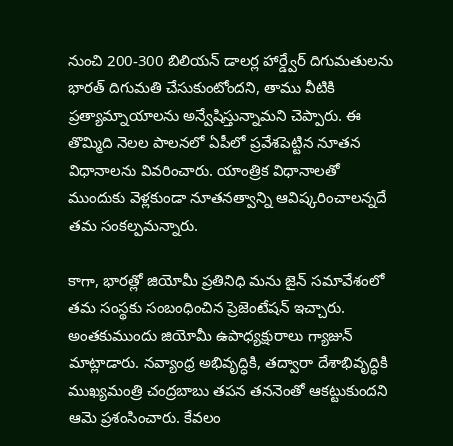నుంచి 200-300 బిలియన్ డాలర్ల హార్డ్వేర్ దిగుమతులను భారత్ దిగుమతి చేసుకుంటోందని, తాము వీటికి ప్రత్యామ్నాయాలను అన్వేషిస్తున్నామని చెప్పారు. ఈ తొమ్మిది నెలల పాలనలో ఏపీలో ప్రవేశపెట్టిన నూతన విధానాలను వివరించారు. యాంత్రిక విధానాలతో ముందుకు వెళ్లకుండా నూతనత్వాన్ని ఆవిష్కరించాలన్నదే తమ సంకల్పమన్నారు.

కాగా, భారత్లో జియోమీ ప్రతినిధి మను జైన్ సమావేశంలో తమ సంస్థకు సంబంధించిన ప్రెజెంటేషన్ ఇచ్చారు. అంతకుముందు జియోమీ ఉపాధ్యక్షురాలు గ్యాజున్ మాట్లాడారు. నవ్యాంధ్ర అభివృద్ధికి, తద్వారా దేశాభివృద్ధికి ముఖ్యమంత్రి చంద్రబాబు తపన తననెంతో ఆకట్టుకుందని ఆమె ప్రశంసించారు. కేవలం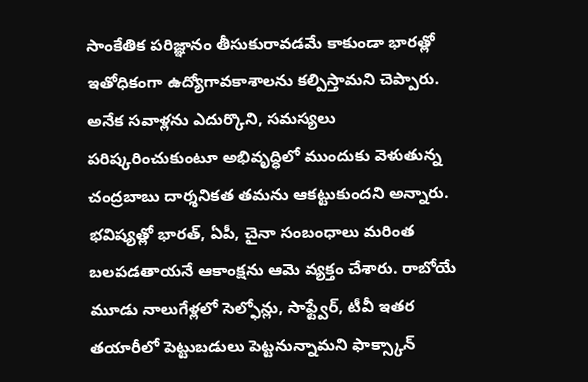సాంకేతిక పరిజ్ఞానం తీసుకురావడమే కాకుండా భారత్లో ఇతోధికంగా ఉద్యోగావకాశాలను కల్పిస్తామని చెప్పారు. అనేక సవాళ్లను ఎదుర్కొని, సమస్యలు పరిష్కరించుకుంటూ అభివృద్ధిలో ముందుకు వెళుతున్న చంద్రబాబు దార్శనికత తమను ఆకట్టుకుందని అన్నారు.
భవిష్యత్లో భారత్, ఏపీ, చైనా సంబంధాలు మరింత బలపడతాయనే ఆకాంక్షను ఆమె వ్యక్తం చేశారు. రాబోయే మూడు నాలుగేళ్లలో సెల్ఫోన్లు, సాఫ్ట్వేర్, టీవీ ఇతర తయారీలో పెట్టుబడులు పెట్టనున్నామని ఫాక్స్కాన్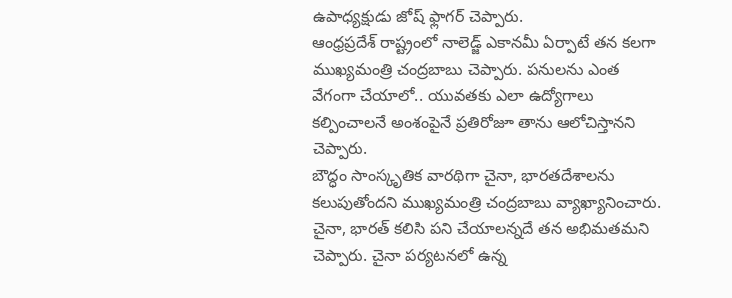ఉపాధ్యక్షుడు జోష్ ఫ్లాగర్ చెప్పారు.
ఆంధ్రప్రదేశ్ రాష్ట్రంలో నాలెడ్జ్ ఎకానమీ ఏర్పాటే తన కలగా ముఖ్యమంత్రి చంద్రబాబు చెప్పారు. పనులను ఎంత వేగంగా చేయాలో.. యువతకు ఎలా ఉద్యోగాలు కల్పించాలనే అంశంపైనే ప్రతిరోజూ తాను ఆలోచిస్తానని చెప్పారు.
బౌద్ధం సాంస్కృతిక వారథిగా చైనా, భారతదేశాలను కలుపుతోందని ముఖ్యమంత్రి చంద్రబాబు వ్యాఖ్యానించారు. చైనా, భారత్ కలిసి పని చేయాలన్నదే తన అభిమతమని చెప్పారు. చైనా పర్యటనలో ఉన్న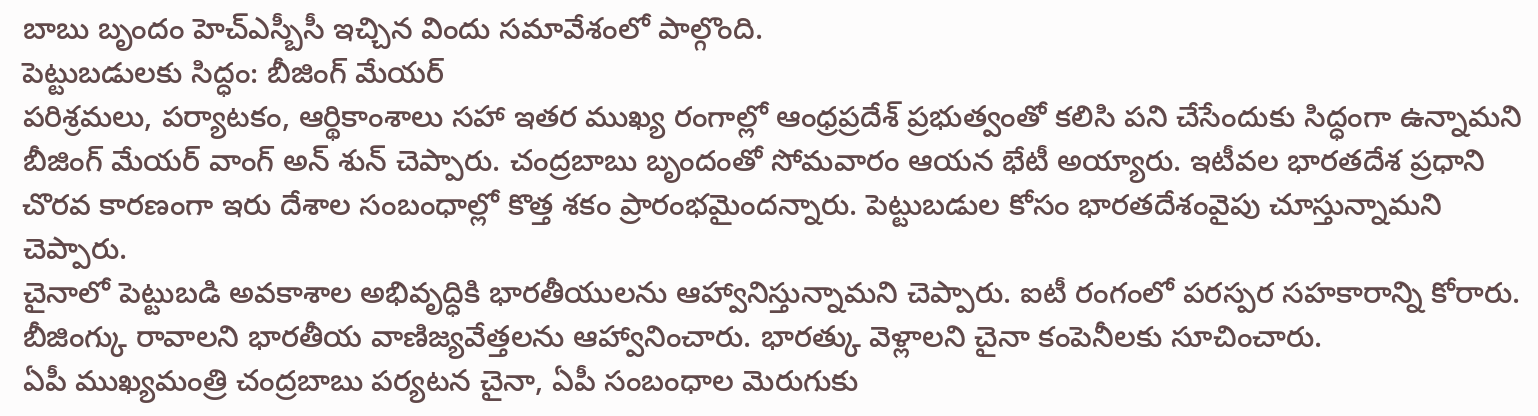బాబు బృందం హెచ్ఎస్బీసీ ఇచ్చిన విందు సమావేశంలో పాల్గొంది.
పెట్టుబడులకు సిద్ధం: బీజింగ్ మేయర్
పరిశ్రమలు, పర్యాటకం, ఆర్థికాంశాలు సహా ఇతర ముఖ్య రంగాల్లో ఆంధ్రప్రదేశ్ ప్రభుత్వంతో కలిసి పని చేసేందుకు సిద్ధంగా ఉన్నామని బీజింగ్ మేయర్ వాంగ్ అన్ శున్ చెప్పారు. చంద్రబాబు బృందంతో సోమవారం ఆయన భేటీ అయ్యారు. ఇటీవల భారతదేశ ప్రధాని చొరవ కారణంగా ఇరు దేశాల సంబంధాల్లో కొత్త శకం ప్రారంభమైందన్నారు. పెట్టుబడుల కోసం భారతదేశంవైపు చూస్తున్నామని చెప్పారు.
చైనాలో పెట్టుబడి అవకాశాల అభివృద్ధికి భారతీయులను ఆహ్వానిస్తున్నామని చెప్పారు. ఐటీ రంగంలో పరస్పర సహకారాన్ని కోరారు. బీజింగ్కు రావాలని భారతీయ వాణిజ్యవేత్తలను ఆహ్వానించారు. భారత్కు వెళ్లాలని చైనా కంపెనీలకు సూచించారు.
ఏపీ ముఖ్యమంత్రి చంద్రబాబు పర్యటన చైనా, ఏపీ సంబంధాల మెరుగుకు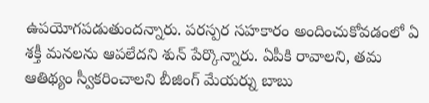ఉపయోగపడుతుందన్నారు. పరస్పర సహకారం అందించుకోవడంలో ఏ శక్తీ మనలను ఆపలేదని శున్ పేర్కొన్నారు. ఏపీకి రావాలని, తమ ఆతిథ్యం స్వీకరించాలని బీజింగ్ మేయర్ను బాబు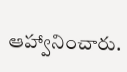ఆహ్వానించారు.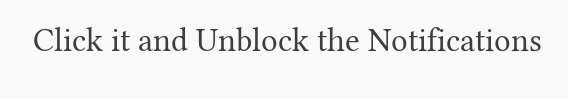Click it and Unblock the Notifications